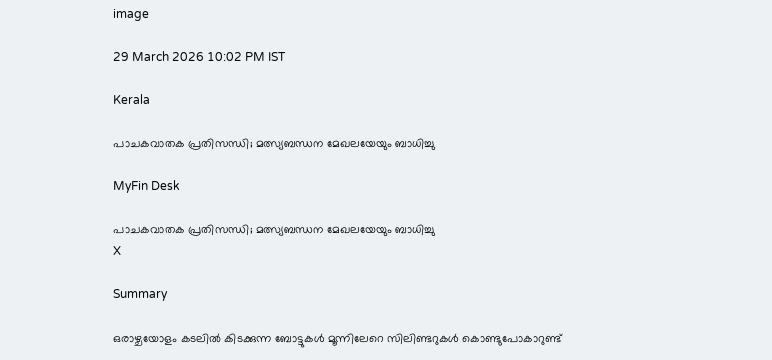image

29 March 2026 10:02 PM IST

Kerala

പാചകവാതക പ്രതിസന്ധി; മത്സ്യബന്ധന മേഖലയേയും ബാധിച്ചു

MyFin Desk

പാചകവാതക പ്രതിസന്ധി; മത്സ്യബന്ധന മേഖലയേയും ബാധിച്ചു
X

Summary

ഒരാഴ്ചയോളം കടലില്‍ കിടക്കുന്ന ബോട്ടുകള്‍ മൂന്നിലേറെ സിലിണ്ടറുകള്‍ കൊണ്ടുപോകാറുണ്ട്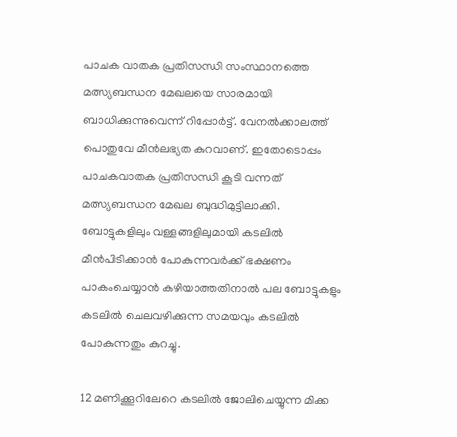പാചക വാതക പ്രതിസന്ധി സംസ്ഥാനത്തെ മത്സ്യബന്ധന മേഖലയെ സാരമായി ബാധിക്കുന്നുവെന്ന് റിപ്പോര്‍ട്ട്. വേനല്‍ക്കാലത്ത് പൊതുവേ മീന്‍ലഭ്യത കുറവാണ്. ഇതോടൊപ്പം പാചകവാതക പ്രതിസന്ധി കൂടി വന്നത് മത്സ്യബന്ധന മേഖല ബുദ്ധിമുട്ടിലാക്കി. ബോട്ടുകളിലും വള്ളങ്ങളിലുമായി കടലില്‍ മീന്‍പിടിക്കാന്‍ പോകുന്നവര്‍ക്ക് ഭക്ഷണം പാകംചെയ്യാന്‍ കഴിയാത്തതിനാല്‍ പല ബോട്ടുകളും കടലില്‍ ചെലവഴിക്കുന്ന സമയവും കടലില്‍ പോകുന്നതും കുറച്ചു.

12 മണിക്കൂറിലേറെ കടലില്‍ ജോലിചെയ്യുന്ന മിക്ക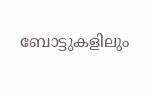ബോട്ടുകളിലും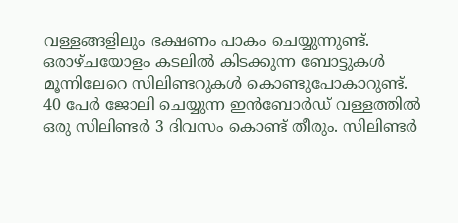വള്ളങ്ങളിലും ഭക്ഷണം പാകം ചെയ്യുന്നുണ്ട്. ഒരാഴ്ചയോളം കടലില്‍ കിടക്കുന്ന ബോട്ടുകള്‍ മൂന്നിലേറെ സിലിണ്ടറുകള്‍ കൊണ്ടുപോകാറുണ്ട്. 40 പേര്‍ ജോലി ചെയ്യുന്ന ഇന്‍ബോര്‍ഡ് വള്ളത്തില്‍ ഒരു സിലിണ്ടര്‍ 3 ദിവസം കൊണ്ട് തീരും. സിലിണ്ടര്‍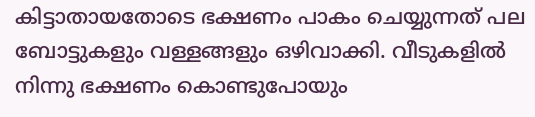കിട്ടാതായതോടെ ഭക്ഷണം പാകം ചെയ്യുന്നത് പല ബോട്ടുകളും വള്ളങ്ങളും ഒഴിവാക്കി. വീടുകളില്‍ നിന്നു ഭക്ഷണം കൊണ്ടുപോയും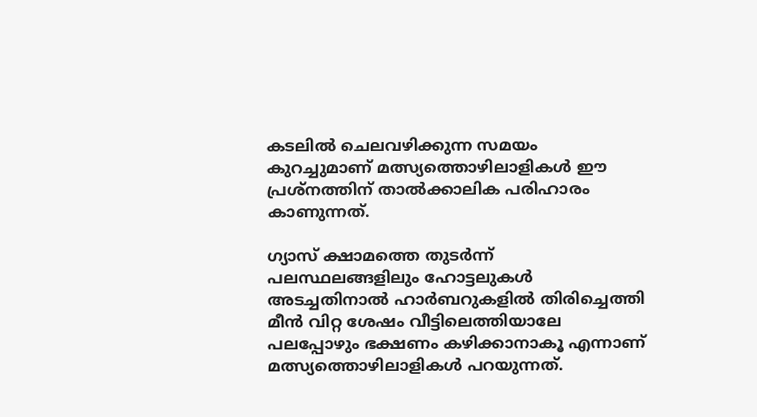കടലില്‍ ചെലവഴിക്കുന്ന സമയം കുറച്ചുമാണ് മത്സ്യത്തൊഴിലാളികള്‍ ഈ പ്രശ്‌നത്തിന് താല്‍ക്കാലിക പരിഹാരം കാണുന്നത്.

ഗ്യാസ് ക്ഷാമത്തെ തുടര്‍ന്ന് പലസ്ഥലങ്ങളിലും ഹോട്ടലുകള്‍ അടച്ചതിനാല്‍ ഹാര്‍ബറുകളില്‍ തിരിച്ചെത്തി മീന്‍ വിറ്റ ശേഷം വീട്ടിലെത്തിയാലേ പലപ്പോഴും ഭക്ഷണം കഴിക്കാനാകൂ എന്നാണ് മത്സ്യത്തൊഴിലാളികൾ പറയുന്നത്.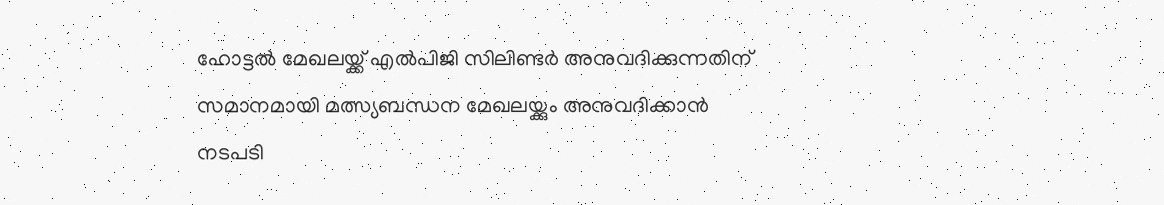ഹോട്ടല്‍ മേഖലയ്ക്ക് എല്‍പിജി സിലിണ്ടര്‍ അനുവദിക്കുന്നതിന് സമാനമായി മത്സ്യബന്ധന മേഖലയ്ക്കും അനുവദിക്കാന്‍ നടപടി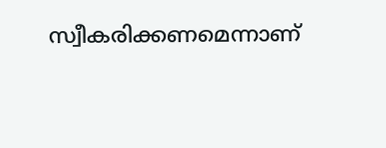സ്വീകരിക്കണമെന്നാണ്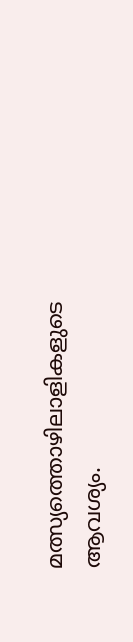മത്സ്യത്തൊഴിലാളികളുടെ ആവശ്യം.